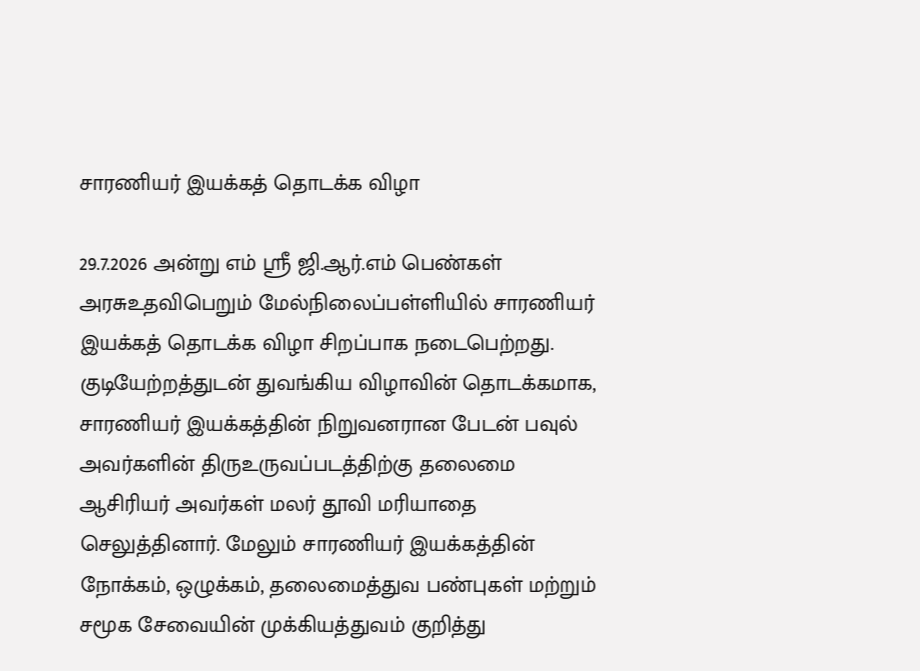சாரணியர் இயக்கத் தொடக்க விழா

29.7.2026 அன்று எம் ஸ்ரீ ஜி.ஆர்.எம் பெண்கள் அரசுஉதவிபெறும் மேல்நிலைப்பள்ளியில் சாரணியர் இயக்கத் தொடக்க விழா சிறப்பாக நடைபெற்றது. குடியேற்றத்துடன் துவங்கிய விழாவின் தொடக்கமாக, சாரணியர் இயக்கத்தின் நிறுவனரான பேடன் பவுல் அவர்களின் திருஉருவப்படத்திற்கு தலைமை ஆசிரியர் அவர்கள் மலர் தூவி மரியாதை செலுத்தினார். மேலும் சாரணியர் இயக்கத்தின் நோக்கம், ஒழுக்கம், தலைமைத்துவ பண்புகள் மற்றும் சமூக சேவையின் முக்கியத்துவம் குறித்து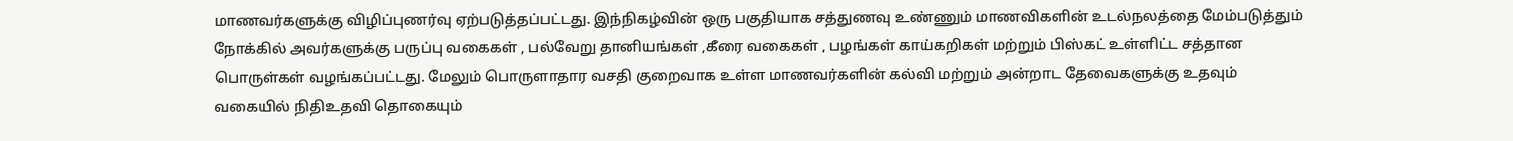மாணவர்களுக்கு விழிப்புணர்வு ஏற்படுத்தப்பட்டது. இந்நிகழ்வின் ஒரு பகுதியாக சத்துணவு உண்ணும் மாணவிகளின் உடல்நலத்தை மேம்படுத்தும் நோக்கில் அவர்களுக்கு பருப்பு வகைகள் , பல்வேறு தானியங்கள் ,கீரை வகைகள் , பழங்கள் காய்கறிகள் மற்றும் பிஸ்கட் உள்ளிட்ட சத்தான பொருள்கள் வழங்கப்பட்டது. மேலும் பொருளாதார வசதி குறைவாக உள்ள மாணவர்களின் கல்வி மற்றும் அன்றாட தேவைகளுக்கு உதவும் வகையில் நிதிஉதவி தொகையும்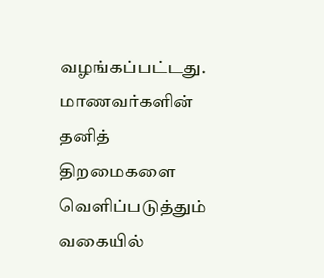வழங்கப்பட்டது. மாணவர்களின் தனித் திறமைகளை வெளிப்படுத்தும் வகையில்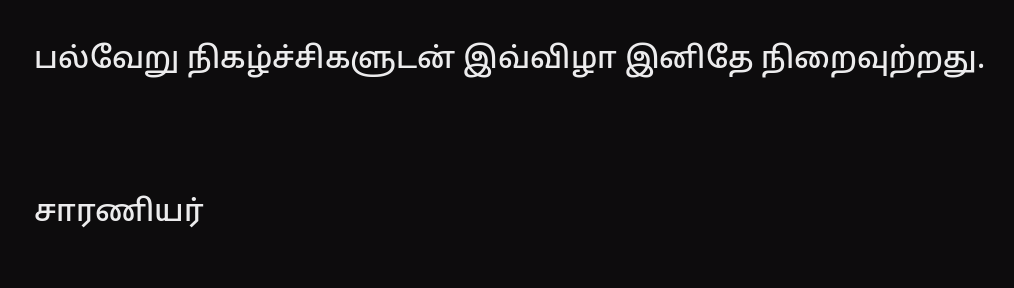பல்வேறு நிகழ்ச்சிகளுடன் இவ்விழா இனிதே நிறைவுற்றது.


சாரணியர்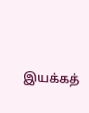இயக்கத்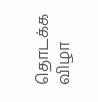தொடக்க விழா